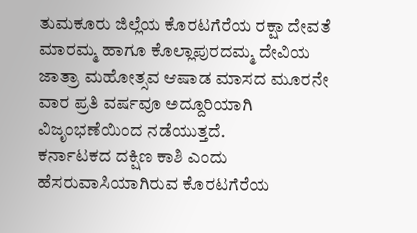ತುಮಕೂರು ಜಿಲ್ಲೆಯ ಕೊರಟಗೆರೆಯ ರಕ್ಷಾ ದೇವತೆ ಮಾರಮ್ಮ ಹಾಗೂ ಕೊಲ್ಲಾಪುರದಮ್ಮ ದೇವಿಯ ಜಾತ್ರಾ ಮಹೋತ್ಸವ ಆಷಾಡ ಮಾಸದ ಮೂರನೇ ವಾರ ಪ್ರತಿ ವರ್ಷವೂ ಅದ್ದೂರಿಯಾಗಿ ವಿಜೃಂಭಣೆಯಿಂದ ನಡೆಯುತ್ತದೆ.
ಕರ್ನಾಟಕದ ದಕ್ಷಿಣ ಕಾಶಿ ಎಂದು ಹೆಸರುವಾಸಿಯಾಗಿರುವ ಕೊರಟಗೆರೆಯ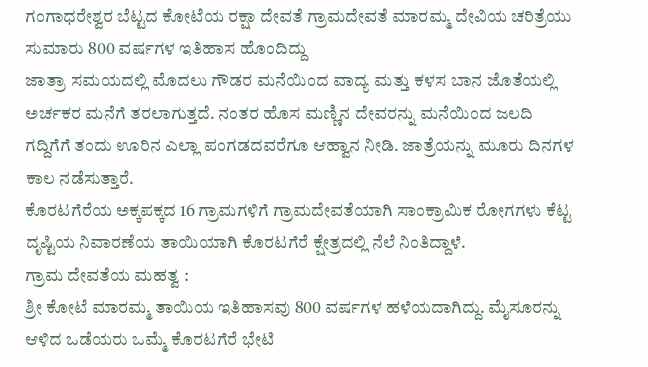ಗಂಗಾಧರೇಶ್ವರ ಬೆಟ್ಟದ ಕೋಟೆಯ ರಕ್ಷಾ ದೇವತೆ ಗ್ರಾಮದೇವತೆ ಮಾರಮ್ಮ ದೇವಿಯ ಚರಿತ್ರೆಯು ಸುಮಾರು 800 ವರ್ಷಗಳ ಇತಿಹಾಸ ಹೊಂದಿದ್ದು
ಜಾತ್ರಾ ಸಮಯದಲ್ಲಿ ಮೊದಲು ಗೌಡರ ಮನೆಯಿಂದ ವಾದ್ಯ ಮತ್ತು ಕಳಸ ಬಾನ ಜೊತೆಯಲ್ಲಿ ಅರ್ಚಕರ ಮನೆಗೆ ತರಲಾಗುತ್ತದೆ. ನಂತರ ಹೊಸ ಮಣ್ಣಿನ ದೇವರನ್ನು ಮನೆಯಿಂದ ಜಲದಿ ಗದ್ದಿಗೆಗೆ ತಂದು ಊರಿನ ಎಲ್ಲಾ ಪಂಗಡದವರೆಗೂ ಆಹ್ವಾನ ನೀಡಿ. ಜಾತ್ರೆಯನ್ನು ಮೂರು ದಿನಗಳ ಕಾಲ ನಡೆಸುತ್ತಾರೆ.
ಕೊರಟಗೆರೆಯ ಅಕ್ಕಪಕ್ಕದ 16 ಗ್ರಾಮಗಳಿಗೆ ಗ್ರಾಮದೇವತೆಯಾಗಿ ಸಾಂಕ್ರಾಮಿಕ ರೋಗಗಳು ಕೆಟ್ಟ ದೃಷ್ಟಿಯ ನಿವಾರಣೆಯ ತಾಯಿಯಾಗಿ ಕೊರಟಗೆರೆ ಕ್ಷೇತ್ರದಲ್ಲಿ ನೆಲೆ ನಿಂತಿದ್ದಾಳೆ.
ಗ್ರಾಮ ದೇವತೆಯ ಮಹತ್ವ :
ಶ್ರೀ ಕೋಟೆ ಮಾರಮ್ಮ ತಾಯಿಯ ಇತಿಹಾಸವು 800 ವರ್ಷಗಳ ಹಳೆಯದಾಗಿದ್ದು. ಮೈಸೂರನ್ನು ಆಳಿದ ಒಡೆಯರು ಒಮ್ಮೆ ಕೊರಟಗೆರೆ ಭೇಟಿ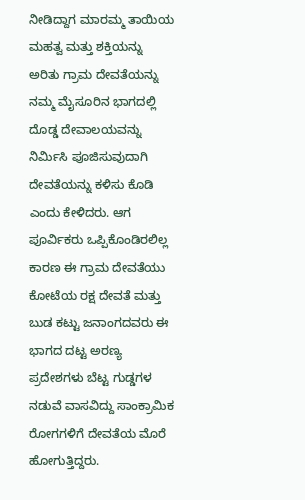ನೀಡಿದ್ದಾಗ ಮಾರಮ್ಮ ತಾಯಿಯ ಮಹತ್ವ ಮತ್ತು ಶಕ್ತಿಯನ್ನು ಅರಿತು ಗ್ರಾಮ ದೇವತೆಯನ್ನು ನಮ್ಮ ಮೈಸೂರಿನ ಭಾಗದಲ್ಲಿ ದೊಡ್ಡ ದೇವಾಲಯವನ್ನು ನಿರ್ಮಿಸಿ ಪೂಜಿಸುವುದಾಗಿ ದೇವತೆಯನ್ನು ಕಳಿಸು ಕೊಡಿ ಎಂದು ಕೇಳಿದರು. ಆಗ ಪೂರ್ವಿಕರು ಒಪ್ಪಿಕೊಂಡಿರಲಿಲ್ಲ ಕಾರಣ ಈ ಗ್ರಾಮ ದೇವತೆಯು ಕೋಟೆಯ ರಕ್ಷ ದೇವತೆ ಮತ್ತು ಬುಡ ಕಟ್ಟು ಜನಾಂಗದವರು ಈ ಭಾಗದ ದಟ್ಟ ಅರಣ್ಯ ಪ್ರದೇಶಗಳು ಬೆಟ್ಟ ಗುಡ್ಡಗಳ ನಡುವೆ ವಾಸವಿದ್ದು ಸಾಂಕ್ರಾಮಿಕ ರೋಗಗಳಿಗೆ ದೇವತೆಯ ಮೊರೆ ಹೋಗುತ್ತಿದ್ದರು.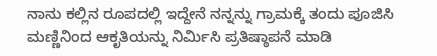ನಾನು ಕಲ್ಲಿನ ರೂಪದಲ್ಲಿ ಇದ್ದೇನೆ ನನ್ನನ್ನು ಗ್ರಾಮಕ್ಕೆ ತಂದು ಪೂಜಿಸಿ ಮಣ್ಣಿನಿಂದ ಆಕೃತಿಯನ್ನು ನಿರ್ಮಿಸಿ ಪ್ರತಿಷ್ಠಾಪನೆ ಮಾಡಿ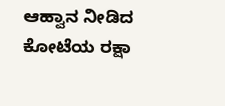ಆಹ್ವಾನ ನೀಡಿದ ಕೋಟೆಯ ರಕ್ಷಾ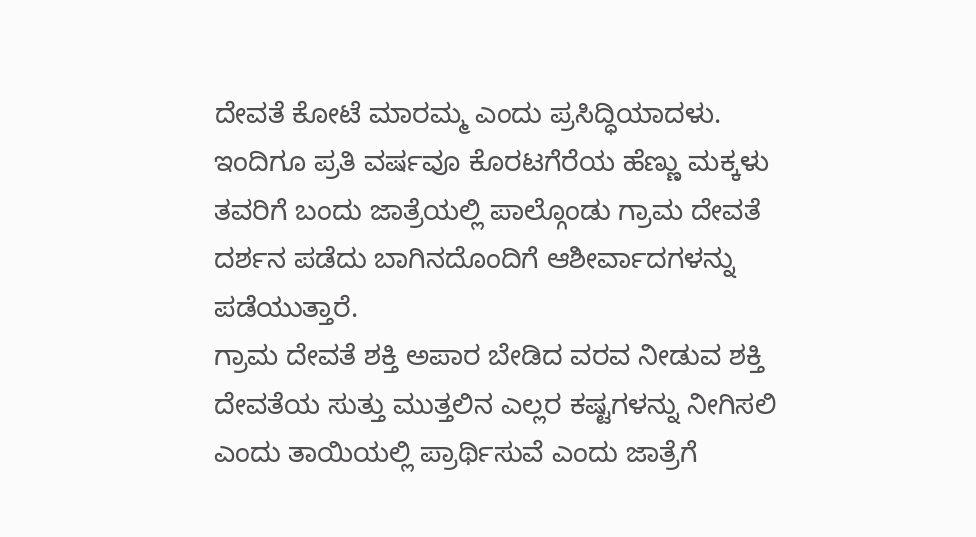ದೇವತೆ ಕೋಟೆ ಮಾರಮ್ಮ ಎಂದು ಪ್ರಸಿದ್ಧಿಯಾದಳು.
ಇಂದಿಗೂ ಪ್ರತಿ ವರ್ಷವೂ ಕೊರಟಗೆರೆಯ ಹೆಣ್ಣು ಮಕ್ಕಳು ತವರಿಗೆ ಬಂದು ಜಾತ್ರೆಯಲ್ಲಿ ಪಾಲ್ಗೊಂಡು ಗ್ರಾಮ ದೇವತೆ ದರ್ಶನ ಪಡೆದು ಬಾಗಿನದೊಂದಿಗೆ ಆಶೀರ್ವಾದಗಳನ್ನು ಪಡೆಯುತ್ತಾರೆ.
ಗ್ರಾಮ ದೇವತೆ ಶಕ್ತಿ ಅಪಾರ ಬೇಡಿದ ವರವ ನೀಡುವ ಶಕ್ತಿ ದೇವತೆಯ ಸುತ್ತು ಮುತ್ತಲಿನ ಎಲ್ಲರ ಕಷ್ಟಗಳನ್ನು ನೀಗಿಸಲಿ ಎಂದು ತಾಯಿಯಲ್ಲಿ ಪ್ರಾರ್ಥಿಸುವೆ ಎಂದು ಜಾತ್ರೆಗೆ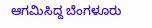ಆಗಮಿಸಿದ್ದ ಬೆಂಗಳೂರು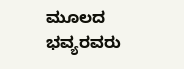ಮೂಲದ ಭವ್ಯರವರು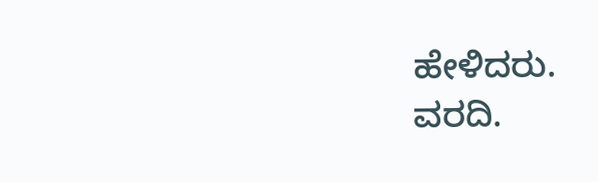ಹೇಳಿದರು.
ವರದಿ.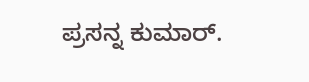ಪ್ರಸನ್ನ ಕುಮಾರ್.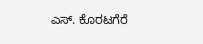ಎಸ್. ಕೊರಟಗೆರೆ